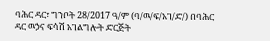ባሕር ዳር፣ ግንቦት 28/2017 ዓ/ም (ባ/ዉ/ፍ/አገ/ድ/) በባሕር ዳር ዉኃና ፍሳሽ አገልግሎት ድርጅት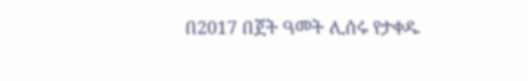በ2017 በጀት ዓመት ሊሰሩ የታቀዱ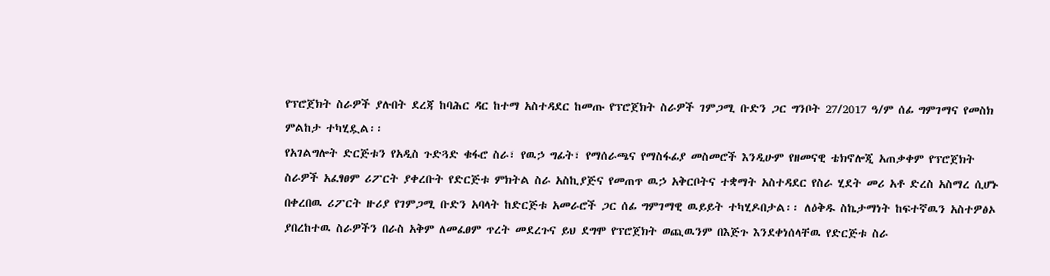የፕሮጀክት ስራዎች ያሉበት ደረጃ ከባሕር ዳር ከተማ አስተዳደር ከመጡ የፕሮጀክት ስራዎች ገምጋሚ ቡድን ጋር ግንቦት 27/2017 ዓ/ም ሰፊ ግምገማና የመስክ ምልከታ ተካሂዷል፡፡
የአገልግሎት ድርጅቱን የአዲስ ጉድጓድ ቁፋሮ ስራ፣ የዉኃ ግፊት፣ የማሰራጫና የማስፋፊያ መስመሮች እንዲሁም የዘመናዊ ቴክኖሎጂ አጠቃቀም የፕሮጀክት ስራዎች አፈፃፀም ሪፖርት ያቀረቡት የድርጅቱ ምክትል ስራ አስኪያጅና የመጠጥ ዉኃ አቅርቦትና ተቋማት አስተዳደር የስራ ሂደት መሪ አቶ ድረስ አስማረ ሲሆኑ በቀረበዉ ሪፖርት ዙሪያ የገምጋሚ ቡድን አባላት ከድርጅቱ አመራሮች ጋር ሰፊ ግምገማዊ ዉይይት ተካሂዶበታል፡፡ ለዕቅዱ ስኬታማነት ከፍተኛዉን አስተዎፅኦ ያበረከተዉ ስራዎችን በራስ አቅም ለመፈፀም ጥረት መደረጉና ይህ ደግሞ የፕሮጀክት ወጪዉንም በእጅጉ እንደቀነሰላቸዉ የድርጅቱ ስራ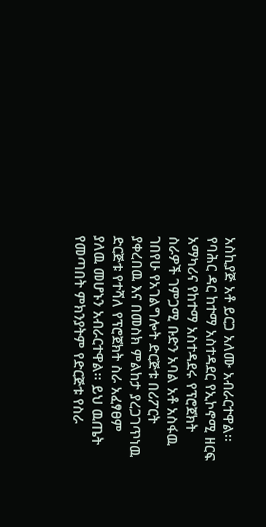አስኪያጅ አቶ ይርጋ አለሙ አብራርተዋል፡፡
የባሕር ዳር ከተማ አስተዳደር የኢኮኖሚ ዘርፍ አማካሪና የከተማ አስተዳደሩ የፕሮጀክት ስራዎች ገምጋሚ ቡድን አባል አቶ አስፋዉ ገበየሁ የአገልግሎት ድርጅቱ በሪፖርት ያቀረበዉ እና በመስክ ምልከታ ያረጋገጥነዉ ድርጅቱ የተሻለ የፕሮጀክት ስራ አፈፃፀም ያለዉ መሆኑን አብራርተዋል፡፡ ይህ ዉጤት የመጣበት ምክንያትም የድርጅቱ የስራ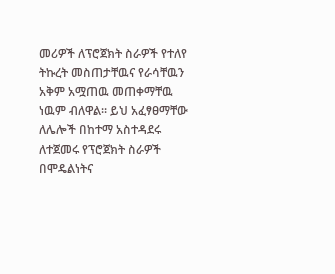መሪዎች ለፕሮጀክት ስራዎች የተለየ ትኩረት መስጠታቸዉና የራሳቸዉን አቅም አሟጠዉ መጠቀማቸዉ ነዉም ብለዋል፡፡ ይህ አፈፃፀማቸው ለሌሎች በከተማ አስተዳደሩ ለተጀመሩ የፕሮጀክት ስራዎች በሞዴልነትና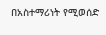በአስተማሪነት የሚወሰድ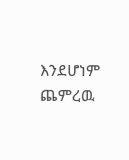እንደሆነም ጨምረዉ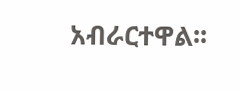አብራርተዋል፡፡